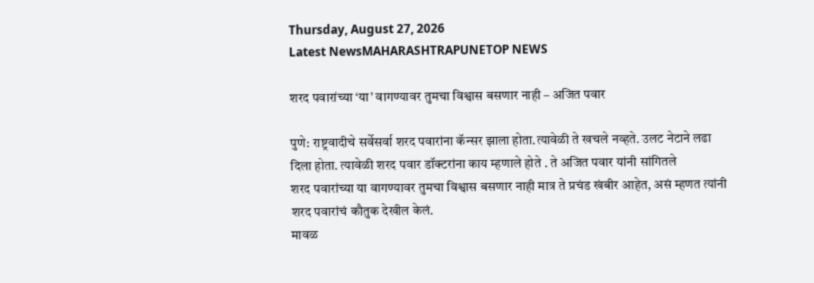Thursday, August 27, 2026
Latest NewsMAHARASHTRAPUNETOP NEWS

शरद पवारांच्या ‘या’ वागण्यावर तुमचा विश्वास बसणार नाही – अजित पवार

पुणे: राष्ट्रवादीचे सर्वेसर्वा शरद पवारांना कॅन्सर झाला होता.त्यावेळी ते खचले नव्हते. उलट नेटाने लढा दिला होता. त्यावेळी शरद पवार डॉक्टरांना काय म्हणाले होते . ते अजित पवार यांनी सांगितले
शरद पवारांच्या या वागण्यावर तुमचा विश्वास बसणार नाही मात्र ते प्रचंड खंबीर आहेत, असं म्हणत त्यांनी शरद पवारांचं कौतुक देखील केलं.
मावळ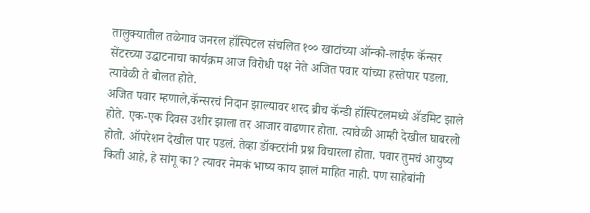तालुक्यातील तळेगाव जनरल हॉस्पिटल संचलित १०० खाटांच्या ऑन्को-लाईफ कॅन्सर सेंटरच्या उद्धाटनाचा कार्यक्रम आज विरोधी पक्ष नेते अजित पवार यांच्या हस्तेपार पडला. त्यावेळी ते बोलत होते.
अजित पवार म्हणाले,कॅन्सरचं निदान झाल्यावर शरद ब्रीच कॅन्डी हॉस्पिटलमध्ये ॲडमिट झाले होते. एक-एक दिवस उशीर झाला तर आजार वाढणार होता. त्यावेळी आम्ही देखील घाबरलो होतो. ऑपरेशन देखील पार पडलं. तेव्हा डॉक्टरांनी प्रश्न विचारला होता. पवार तुमचं आयुष्य किती आहे, हे सांगू का? त्यावर नेमकं भाष्य काय झालं माहित नाही. पण साहेबांनी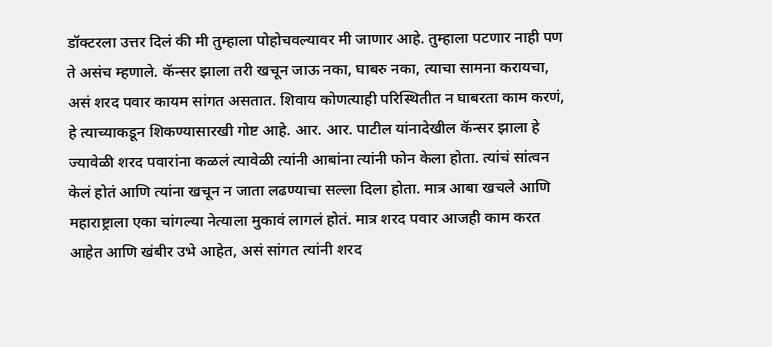डॉक्टरला उत्तर दिलं की मी तुम्हाला पोहोचवल्यावर मी जाणार आहे. तुम्हाला पटणार नाही पण ते असंच म्हणाले. कॅन्सर झाला तरी खचून जाऊ नका, घाबरु नका, त्याचा सामना करायचा, असं शरद पवार कायम सांगत असतात. शिवाय कोणत्याही परिस्थितीत न घाबरता काम करणं, हे त्याच्याकडून शिकण्यासारखी गोष्ट आहे. आर. आर. पाटील यांनादेखील कॅन्सर झाला हे ज्यावेळी शरद पवारांना कळलं त्यावेळी त्यांनी आबांना त्यांनी फोन केला होता. त्यांचं सांत्वन केलं होतं आणि त्यांना खचून न जाता लढण्याचा सल्ला दिला होता. मात्र आबा खचले आणि महाराष्ट्राला एका चांगल्या नेत्याला मुकावं लागलं होतं. मात्र शरद पवार आजही काम करत आहेत आणि खंबीर उभे आहेत, असं सांगत त्यांनी शरद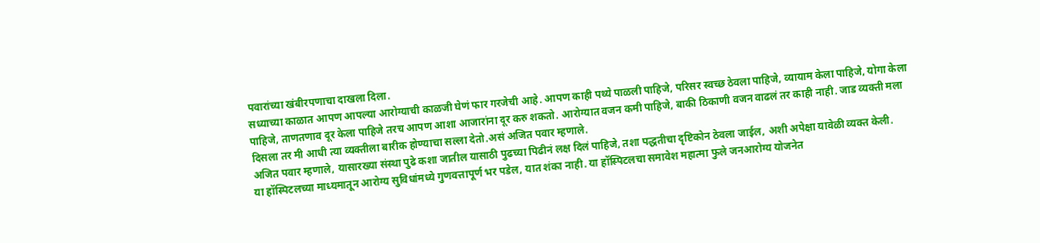पवारांच्या खंबीरपणाचा दाखला दिला.
सध्याच्या काळात आपण आपल्या आरोग्याची काळजी घेणं फार गरजेची आहे. आपण काही पथ्ये पाळली पाहिजे, परिसर स्वच्छ ठेवला पाहिजे, व्यायाम केला पाहिजे, योगा केला पाहिजे, ताणतणाव दूर केला पाहिजे तरच आपण आशा आजारांना दूर करु शकतो. आरोग्यात वजन कमी पाहिजे, बाकी ठिकाणी वजन वाढलं तर काही नाही. जाड व्यक्ती मला दिसला तर मी आधी त्या व्यक्तीला बारीक होण्याचा सल्ला देतो.असं अजित पवार म्हणाले.
अजित पवार म्हणाले, यासारख्या संस्था पुढे कशा जातील यासाठी पुढच्या पिढीनं लक्ष दिलं पाहिजे, तशा पद्धतीचा दृष्टिकोन ठेवला जाईल, अशी अपेक्षा यावेळी व्यक्त केली.
या हॉस्पिटलच्या माध्यमातून आरोग्य सुविधांमध्ये गुणवत्तापूर्ण भर पडेल, यात शंका नाही. या हॉस्पिटलचा समावेश महात्मा फुले जनआरोग्य योजनेत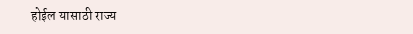होईल यासाठी राज्य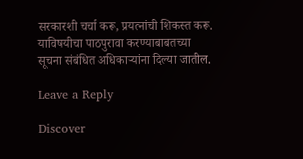सरकारशी चर्चा करू, प्रयत्नांची शिकस्त करू. याविषयीचा पाठपुरावा करण्याबाबतच्या सूचना संबंधित अधिकाऱ्यांना दिल्या जातील.

Leave a Reply

Discover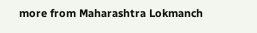more from Maharashtra Lokmanch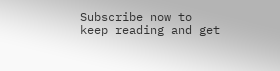Subscribe now to keep reading and get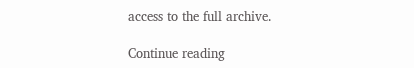access to the full archive.

Continue reading